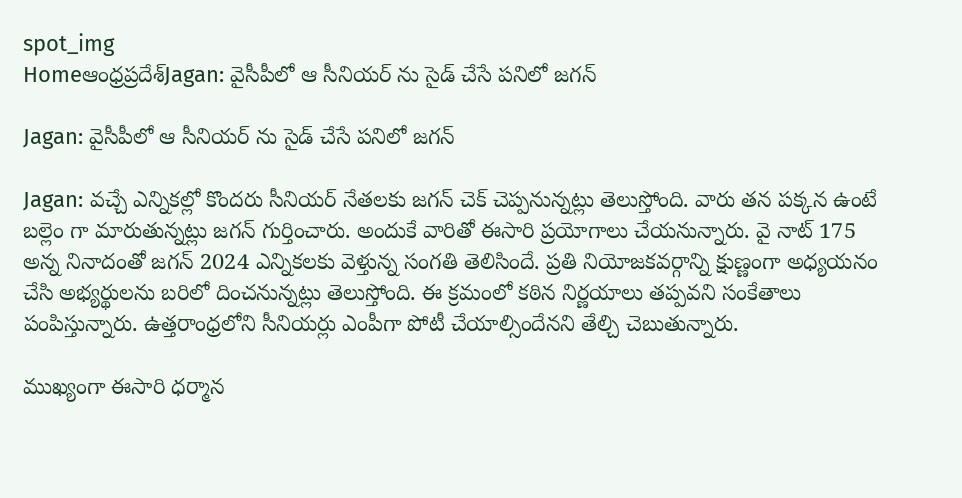spot_img
Homeఆంధ్రప్రదేశ్‌Jagan: వైసీపీలో ఆ సీనియర్ ను సైడ్ చేసే పనిలో జగన్

Jagan: వైసీపీలో ఆ సీనియర్ ను సైడ్ చేసే పనిలో జగన్

Jagan: వచ్చే ఎన్నికల్లో కొందరు సీనియర్ నేతలకు జగన్ చెక్ చెప్పనున్నట్లు తెలుస్తోంది. వారు తన పక్కన ఉంటే బల్లెం గా మారుతున్నట్లు జగన్ గుర్తించారు. అందుకే వారితో ఈసారి ప్రయోగాలు చేయనున్నారు. వై నాట్ 175 అన్న నినాదంతో జగన్ 2024 ఎన్నికలకు వెళ్తున్న సంగతి తెలిసిందే. ప్రతి నియోజకవర్గాన్ని క్షుణ్ణంగా అధ్యయనం చేసి అభ్యర్థులను బరిలో దించనున్నట్లు తెలుస్తోంది. ఈ క్రమంలో కఠిన నిర్ణయాలు తప్పవని సంకేతాలు పంపిస్తున్నారు. ఉత్తరాంధ్రలోని సీనియర్లు ఎంపీగా పోటీ చేయాల్సిందేనని తేల్చి చెబుతున్నారు.

ముఖ్యంగా ఈసారి ధర్మాన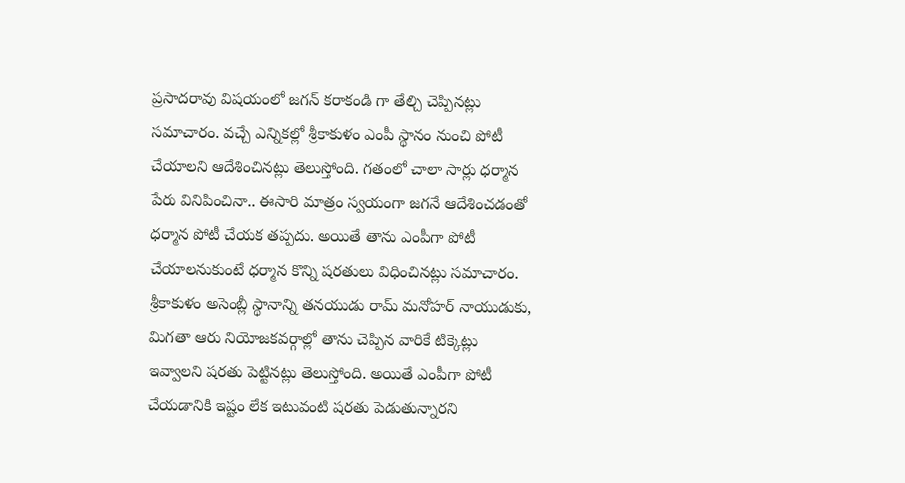ప్రసాదరావు విషయంలో జగన్ కరాకండి గా తేల్చి చెప్పినట్లు సమాచారం. వచ్చే ఎన్నికల్లో శ్రీకాకుళం ఎంపీ స్థానం నుంచి పోటీ చేయాలని ఆదేశించినట్లు తెలుస్తోంది. గతంలో చాలా సార్లు ధర్మాన పేరు వినిపించినా.. ఈసారి మాత్రం స్వయంగా జగనే ఆదేశించడంతో ధర్మాన పోటీ చేయక తప్పదు. అయితే తాను ఎంపీగా పోటీ చేయాలనుకుంటే ధర్మాన కొన్ని షరతులు విధించినట్లు సమాచారం. శ్రీకాకుళం అసెంబ్లీ స్థానాన్ని తనయుడు రామ్ మనోహర్ నాయుడుకు, మిగతా ఆరు నియోజకవర్గాల్లో తాను చెప్పిన వారికే టిక్కెట్లు ఇవ్వాలని షరతు పెట్టినట్లు తెలుస్తోంది. అయితే ఎంపీగా పోటీ చేయడానికి ఇష్టం లేక ఇటువంటి షరతు పెడుతున్నారని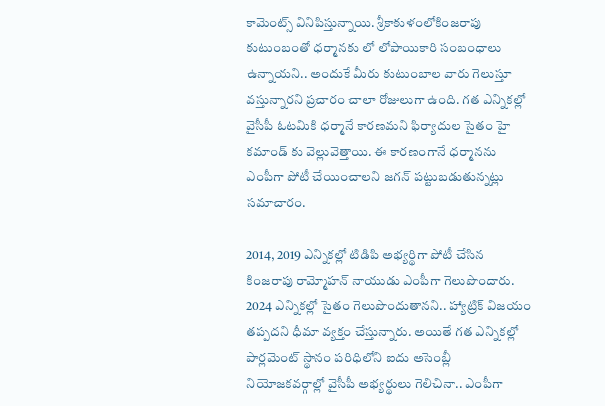కామెంట్స్ వినిపిస్తున్నాయి. శ్రీకాకుళంలోకింజరాపు కుటుంబంతో ధర్మానకు లో లోపాయికారి సంబంధాలు ఉన్నాయని.. అందుకే మీరు కుటుంబాల వారు గెలుస్తూ వస్తున్నారని ప్రచారం చాలా రోజులుగా ఉంది. గత ఎన్నికల్లో వైసీపీ ఓటమికి ధర్మానే కారణమని ఫిర్యాదుల సైతం హై కమాండ్ కు వెల్లువెత్తాయి. ఈ కారణంగానే ధర్మానను ఎంపీగా పోటీ చేయించాలని జగన్ పట్టుబడుతున్నట్లు సమాచారం.

2014, 2019 ఎన్నికల్లో టిడిపి అభ్యర్థిగా పోటీ చేసిన కింజరాపు రామ్మోహన్ నాయుడు ఎంపీగా గెలుపొందారు. 2024 ఎన్నికల్లో సైతం గెలుపొందుతానని.. హ్యాట్రిక్ విజయం తప్పదని ధీమా వ్యక్తం చేస్తున్నారు. అయితే గత ఎన్నికల్లో పార్లమెంట్ స్థానం పరిధిలోని ఐదు అసెంబ్లీ నియోజకవర్గాల్లో వైసీపీ అభ్యర్థులు గెలిచినా.. ఎంపీగా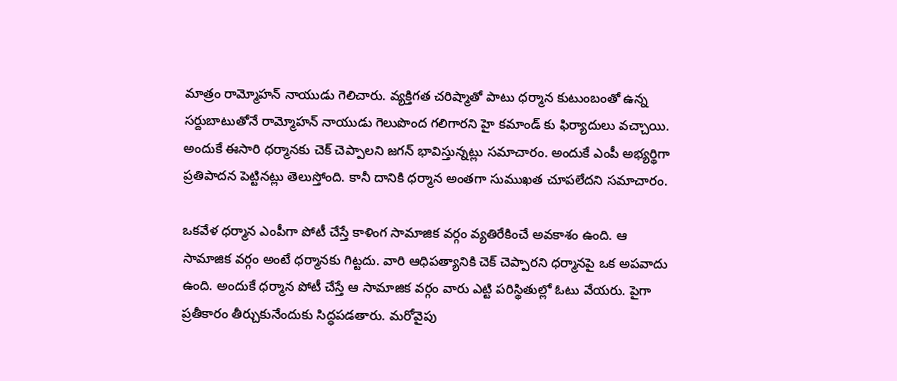మాత్రం రామ్మోహన్ నాయుడు గెలిచారు. వ్యక్తిగత చరిష్మాతో పాటు ధర్మాన కుటుంబంతో ఉన్న సర్దుబాటుతోనే రామ్మోహన్ నాయుడు గెలుపొంద గలిగారని హై కమాండ్ కు ఫిర్యాదులు వచ్చాయి. అందుకే ఈసారి ధర్మానకు చెక్ చెప్పాలని జగన్ భావిస్తున్నట్లు సమాచారం. అందుకే ఎంపీ అభ్యర్థిగా ప్రతిపాదన పెట్టినట్లు తెలుస్తోంది. కానీ దానికి ధర్మాన అంతగా సుముఖత చూపలేదని సమాచారం.

ఒకవేళ ధర్మాన ఎంపీగా పోటీ చేస్తే కాళింగ సామాజిక వర్గం వ్యతిరేకించే అవకాశం ఉంది. ఆ సామాజిక వర్గం అంటే ధర్మానకు గిట్టదు. వారి ఆధిపత్యానికి చెక్ చెప్పారని ధర్మానపై ఒక అపవాదు ఉంది. అందుకే ధర్మాన పోటీ చేస్తే ఆ సామాజిక వర్గం వారు ఎట్టి పరిస్థితుల్లో ఓటు వేయరు. పైగా ప్రతీకారం తీర్చుకునేందుకు సిద్ధపడతారు. మరోవైపు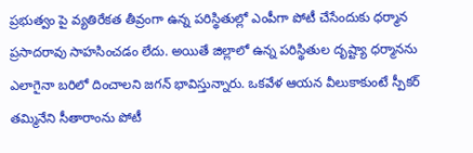ప్రభుత్వం పై వ్యతిరేకత తీవ్రంగా ఉన్న పరిస్థితుల్లో ఎంపీగా పోటీ చేసేందుకు ధర్మాన ప్రసాదరావు సాహసించడం లేదు. అయితే జిల్లాలో ఉన్న పరిస్థితుల దృష్ట్యా ధర్మానను ఎలాగైనా బరిలో దించాలని జగన్ భావిస్తున్నారు. ఒకవేళ ఆయన వీలుకాకుంటే స్పీకర్ తమ్మినేని సీతారాంను పోటీ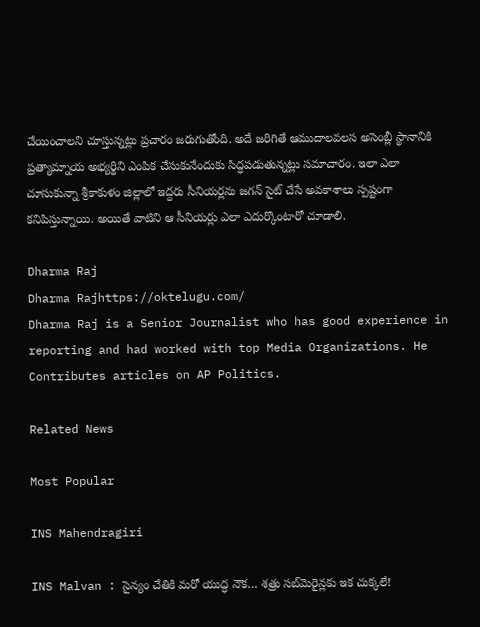చేయించాలని చూస్తున్నట్లు ప్రచారం జరుగుతోంది. అదే జరిగితే ఆముదాలవలస అసెంబ్లీ స్థానానికి ప్రత్యామ్నాయ అభ్యర్థిని ఎంపిక చేసుకునేందుకు సిద్ధపడుతున్నట్లు సమాచారం. ఇలా ఎలా చూసుకున్నా శ్రీకాకుళం జిల్లాలో ఇద్దరు సీనియర్లను జగన్ సైట్ చేసే అవకాశాలు స్పష్టంగా కనిపిస్తున్నాయి. అయితే వాటిని ఆ సీనియర్లు ఎలా ఎదుర్కొంటారో చూడాలి.

Dharma Raj
Dharma Rajhttps://oktelugu.com/
Dharma Raj is a Senior Journalist who has good experience in reporting and had worked with top Media Organizations. He Contributes articles on AP Politics.

Related News

Most Popular

INS Mahendragiri

INS Malvan : సైన్యం చేతికి మరో యుద్ధ నౌక… శత్రు సబ్‌మెరైన్లకు ఇక చుక్కలే!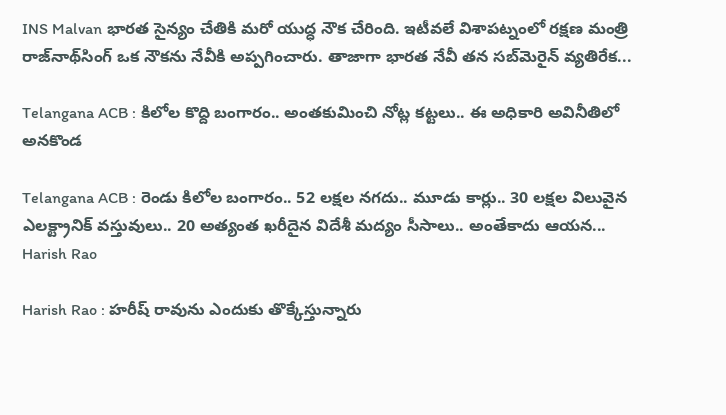INS Malvan భారత సైన్యం చేతికి మరో యుద్ధ నౌక చేరింది. ఇటీవలే విశాపట్నంలో రక్షణ మంత్రి రాజ్‌నాథ్‌సింగ్‌ ఒక నౌకను నేవీకి అప్పగించారు. తాజాగా భారత నేవీ తన సబ్‌మెరైన్‌ వ్యతిరేక...

Telangana ACB : కిలోల కొద్ది బంగారం.. అంతకుమించి నోట్ల కట్టలు.. ఈ అధికారి అవినీతిలో అనకొండ

Telangana ACB : రెండు కిలోల బంగారం.. 52 లక్షల నగదు.. మూడు కార్లు.. 30 లక్షల విలువైన ఎలక్ట్రానిక్ వస్తువులు.. 20 అత్యంత ఖరీదైన విదేశీ మద్యం సీసాలు.. అంతేకాదు ఆయన...
Harish Rao

Harish Rao : హరీష్ రావును ఎందుకు తొక్కేస్తున్నారు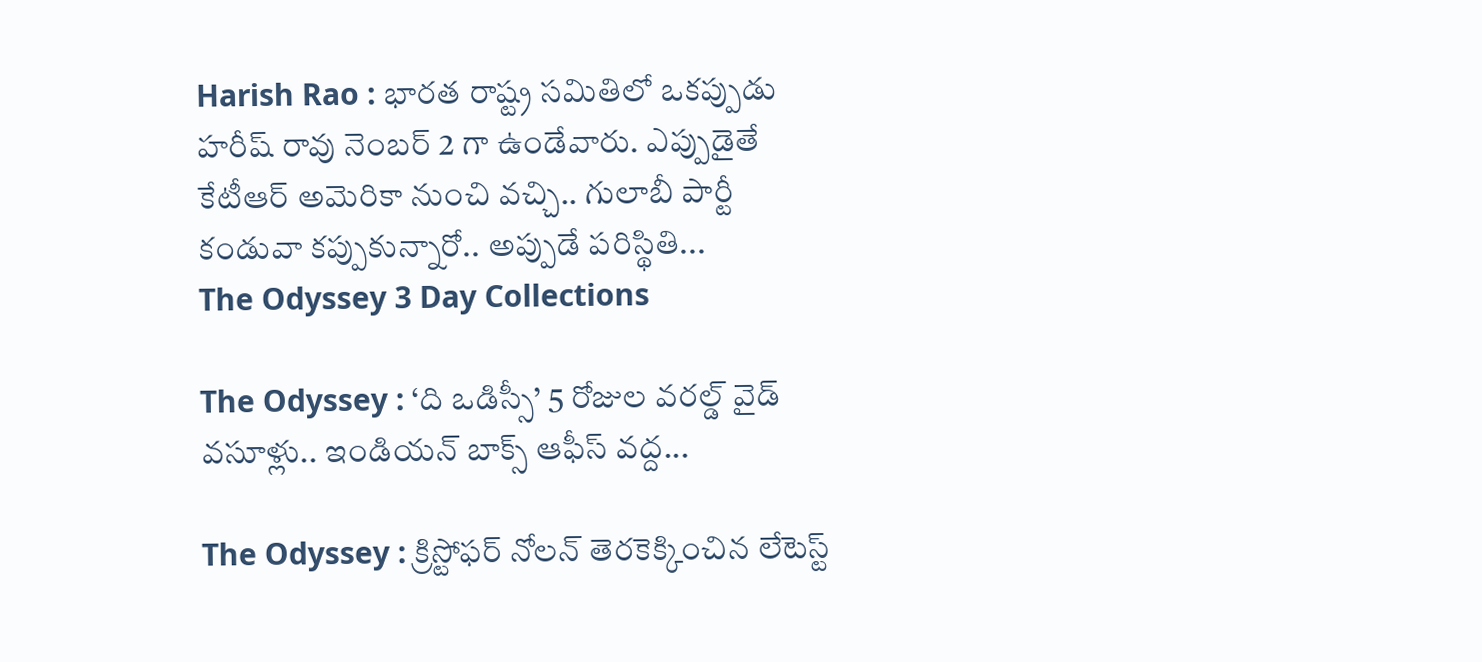Harish Rao : భారత రాష్ట్ర సమితిలో ఒకప్పుడు హరీష్ రావు నెంబర్ 2 గా ఉండేవారు. ఎప్పుడైతే కేటీఆర్ అమెరికా నుంచి వచ్చి.. గులాబీ పార్టీ కండువా కప్పుకున్నారో.. అప్పుడే పరిస్థితి...
The Odyssey 3 Day Collections

The Odyssey : ‘ది ఒడిస్సీ’ 5 రోజుల వరల్డ్ వైడ్ వసూళ్లు.. ఇండియన్ బాక్స్ ఆఫీస్ వద్ద...

The Odyssey : క్రిస్టోఫర్ నోలన్ తెరకెక్కించిన లేటెస్ట్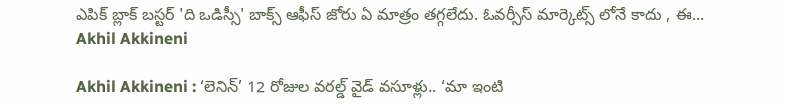ఎపిక్ బ్లాక్ బస్టర్ 'ది ఒడిస్సీ' బాక్స్ ఆఫీస్ జోరు ఏ మాత్రం తగ్గలేదు. ఓవర్సీస్ మార్కెట్స్ లోనే కాదు , ఈ...
Akhil Akkineni

Akhil Akkineni : ‘లెనిన్’ 12 రోజుల వరల్డ్ వైడ్ వసూళ్లు.. ‘మా ఇంటి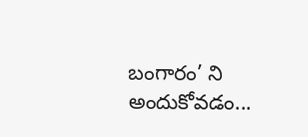బంగారం’ ని అందుకోవడం...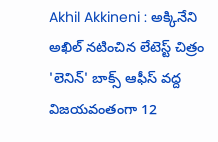Akhil Akkineni : అక్కినేని అఖిల్ నటించిన లేటెస్ట్ చిత్రం 'లెనిన్' బాక్స్ ఆఫీస్ వద్ద విజయవంతంగా 12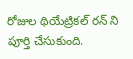రోజుల థియేట్రికల్ రన్ ని పూర్తి చేసుకుంది.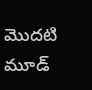మొదటి మూడ్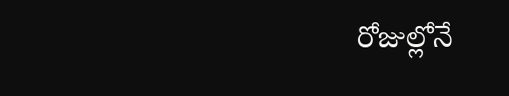రోజుల్లోనే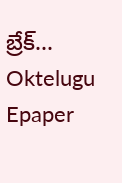బ్రేక్...
Oktelugu Epaper